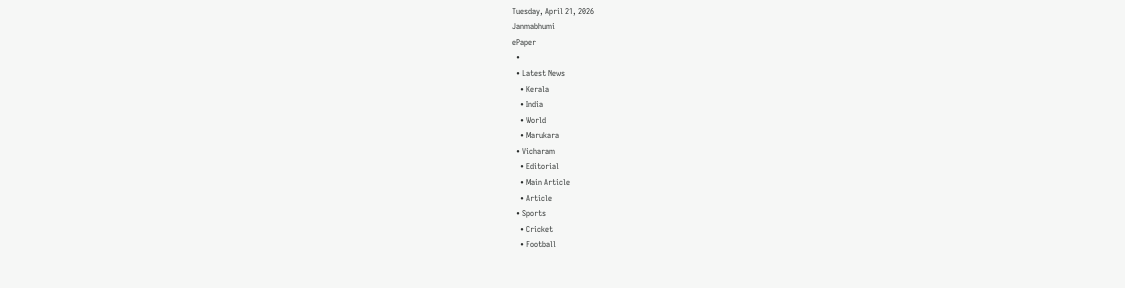Tuesday, April 21, 2026
Janmabhumi
ePaper
  •
  • Latest News
    • Kerala
    • India
    • World
    • Marukara
  • Vicharam
    • Editorial
    • Main Article
    • Article
  • Sports
    • Cricket
    • Football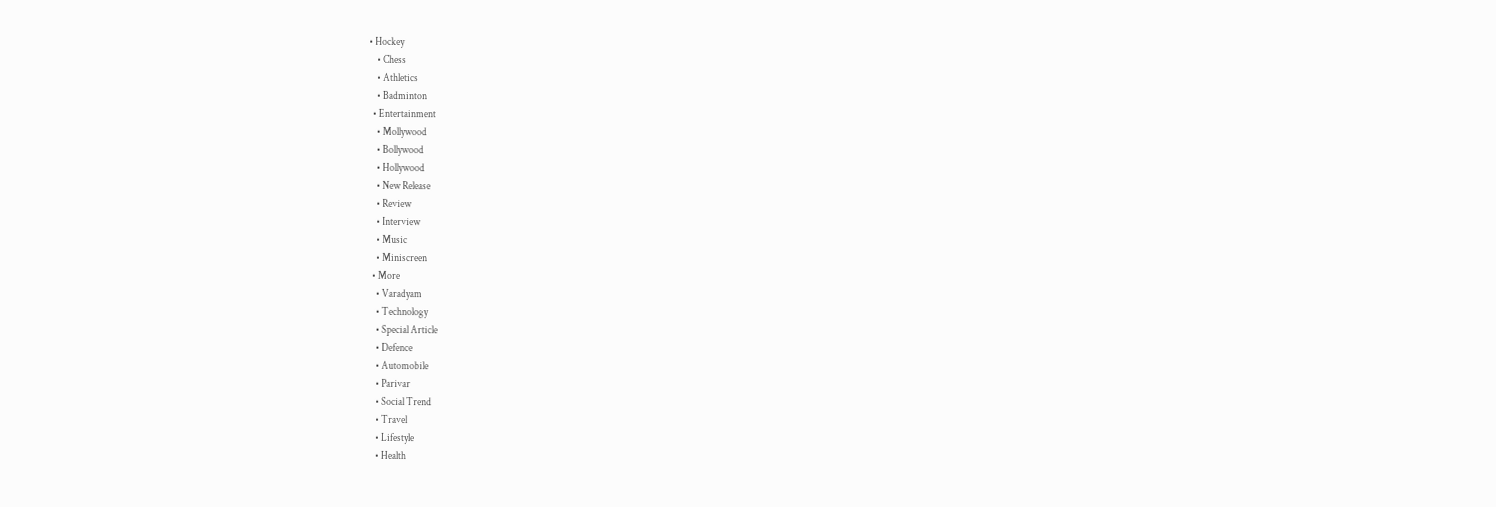• Hockey
    • Chess
    • Athletics
    • Badminton
  • Entertainment
    • Mollywood
    • Bollywood
    • Hollywood
    • New Release
    • Review
    • Interview
    • Music
    • Miniscreen
  • More
    • Varadyam
    • Technology
    • Special Article
    • Defence
    • Automobile
    • Parivar
    • Social Trend
    • Travel
    • Lifestyle
    • Health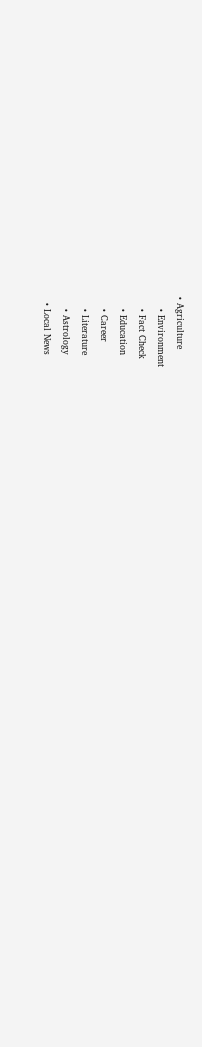• Agriculture
    • Environment
    • Fact Check
    • Education
    • Career
    • Literature
    • Astrology
  • Local News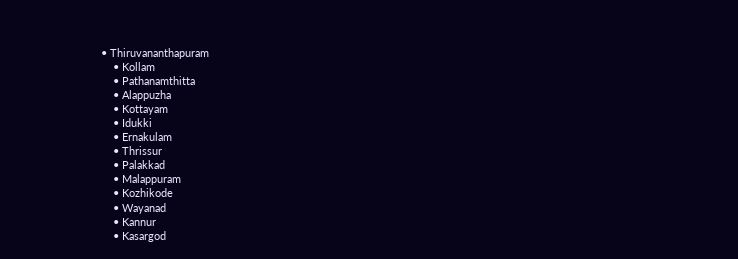• Thiruvananthapuram
    • Kollam
    • Pathanamthitta
    • Alappuzha
    • Kottayam
    • Idukki
    • Ernakulam
    • Thrissur
    • Palakkad
    • Malappuram
    • Kozhikode
    • Wayanad
    • Kannur
    • Kasargod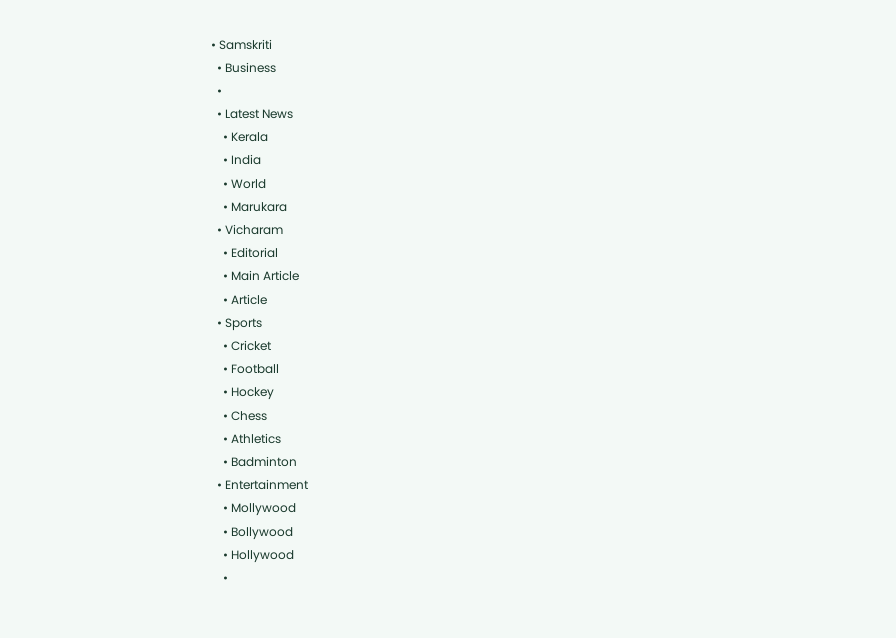• Samskriti
  • Business
  •
  • Latest News
    • Kerala
    • India
    • World
    • Marukara
  • Vicharam
    • Editorial
    • Main Article
    • Article
  • Sports
    • Cricket
    • Football
    • Hockey
    • Chess
    • Athletics
    • Badminton
  • Entertainment
    • Mollywood
    • Bollywood
    • Hollywood
    •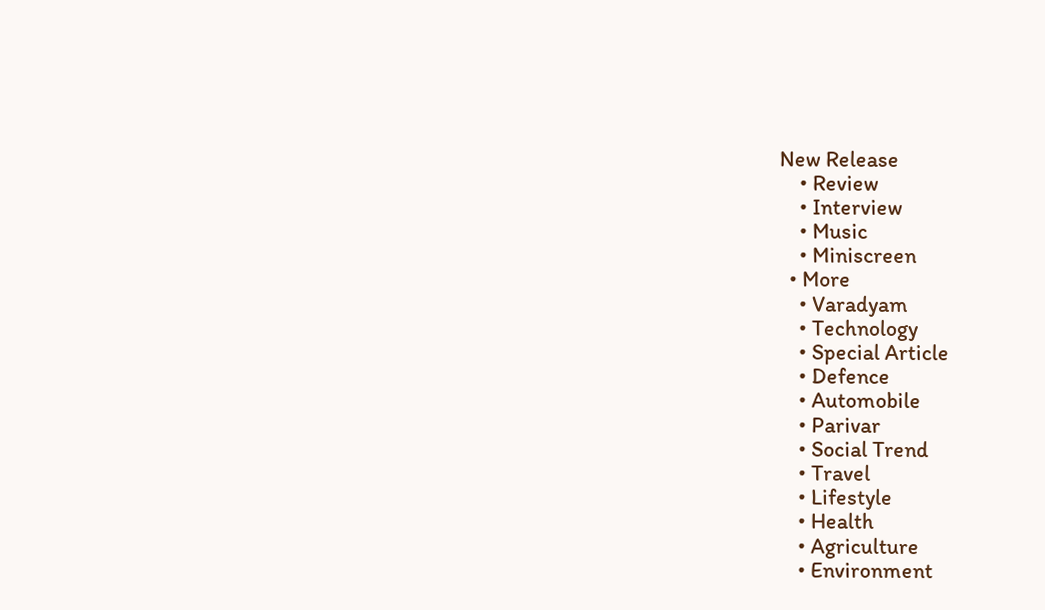New Release
    • Review
    • Interview
    • Music
    • Miniscreen
  • More
    • Varadyam
    • Technology
    • Special Article
    • Defence
    • Automobile
    • Parivar
    • Social Trend
    • Travel
    • Lifestyle
    • Health
    • Agriculture
    • Environment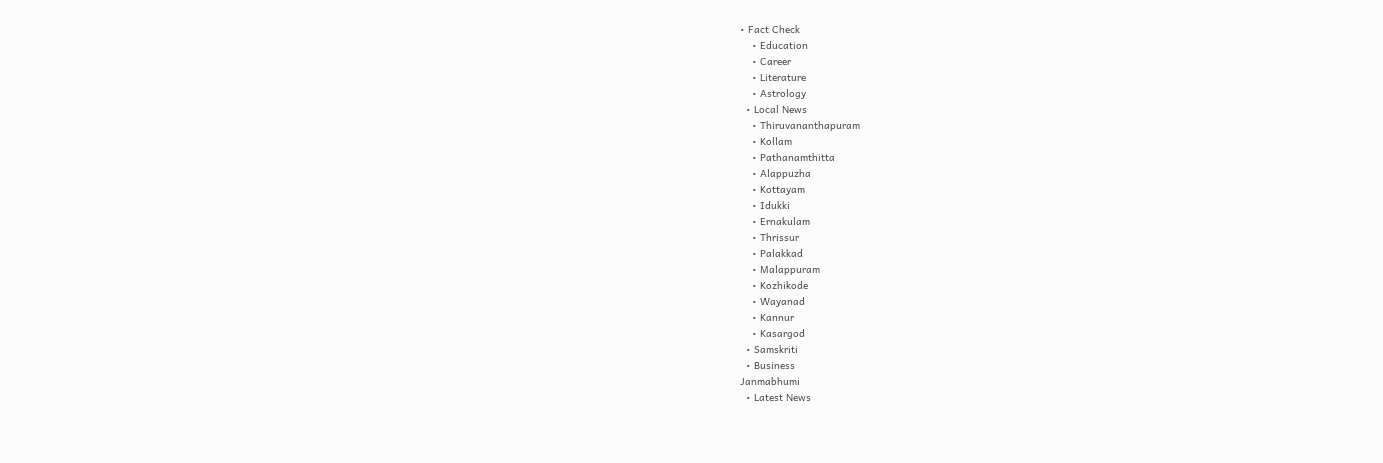• Fact Check
    • Education
    • Career
    • Literature
    • Astrology
  • Local News
    • Thiruvananthapuram
    • Kollam
    • Pathanamthitta
    • Alappuzha
    • Kottayam
    • Idukki
    • Ernakulam
    • Thrissur
    • Palakkad
    • Malappuram
    • Kozhikode
    • Wayanad
    • Kannur
    • Kasargod
  • Samskriti
  • Business
Janmabhumi
  • Latest News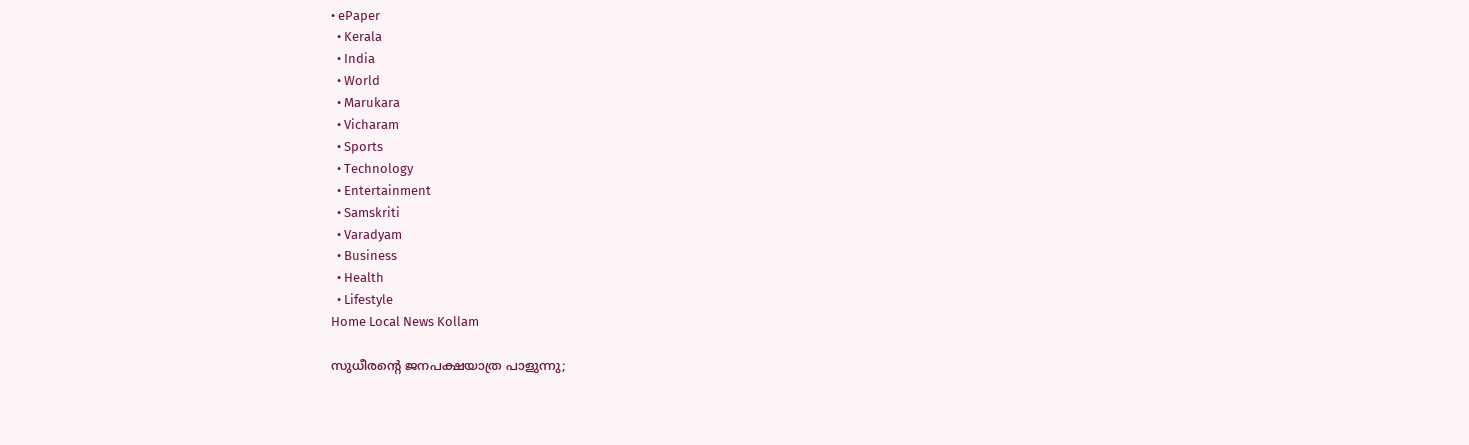• ePaper
  • Kerala
  • India
  • World
  • Marukara
  • Vicharam
  • Sports
  • Technology
  • Entertainment
  • Samskriti
  • Varadyam
  • Business
  • Health
  • Lifestyle
Home Local News Kollam

സുധീരന്റെ ജനപക്ഷയാത്ര പാളുന്നു;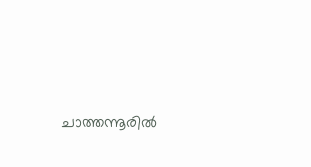ചാത്തന്നൂരില്‍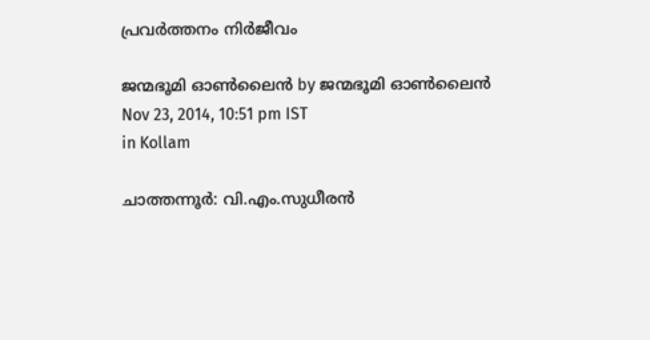പ്രവര്‍ത്തനം നിര്‍ജീവം

ജന്മഭൂമി ഓണ്‍ലൈന്‍ by ജന്മഭൂമി ഓണ്‍ലൈന്‍
Nov 23, 2014, 10:51 pm IST
in Kollam

ചാത്തന്നൂര്‍: വി.എം.സുധീരന്‍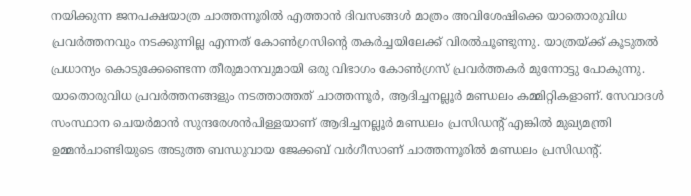നയിക്കുന്ന ജനപക്ഷയാത്ര ചാത്തന്നൂരില്‍ എത്താന്‍ ദിവസങ്ങള്‍ മാത്രം അവിശേഷിക്കെ യാതൊരുവിധ പ്രവര്‍ത്തനവും നടക്കുന്നില്ല എന്നത് കോണ്‍ഗ്രസിന്റെ തകര്‍ച്ചയിലേക്ക് വിരല്‍ചൂണ്ടുന്നു. യാത്രയ്‌ക്ക് കൂടുതല്‍ പ്രധാന്യം കൊടുക്കേണ്ടെന്ന തീരുമാനവുമായി ഒരു വിഭാഗം കോണ്‍ഗ്രസ് പ്രവര്‍ത്തകര്‍ മുന്നോട്ടു പോകുന്നു. യാതൊരുവിധ പ്രവര്‍ത്തനങ്ങളും നടത്താത്തത് ചാത്തന്നൂര്‍, ആദിച്ചനല്ലൂര്‍ മണ്ഡലം കമ്മിറ്റികളാണ്. സേവാദള്‍ സംസ്ഥാന ചെയര്‍മാന്‍ സുന്ദരേശന്‍പിള്ളയാണ് ആദിച്ചനല്ലൂര്‍ മണ്ഡലം പ്രസിഡന്റ് എങ്കില്‍ മുഖ്യമന്ത്രി ഉമ്മന്‍ചാണ്ടിയുടെ അടുത്ത ബന്ധുവായ ജേക്കബ് വര്‍ഗീസാണ് ചാത്തന്നൂരില്‍ മണ്ഡലം പ്രസിഡന്റ്.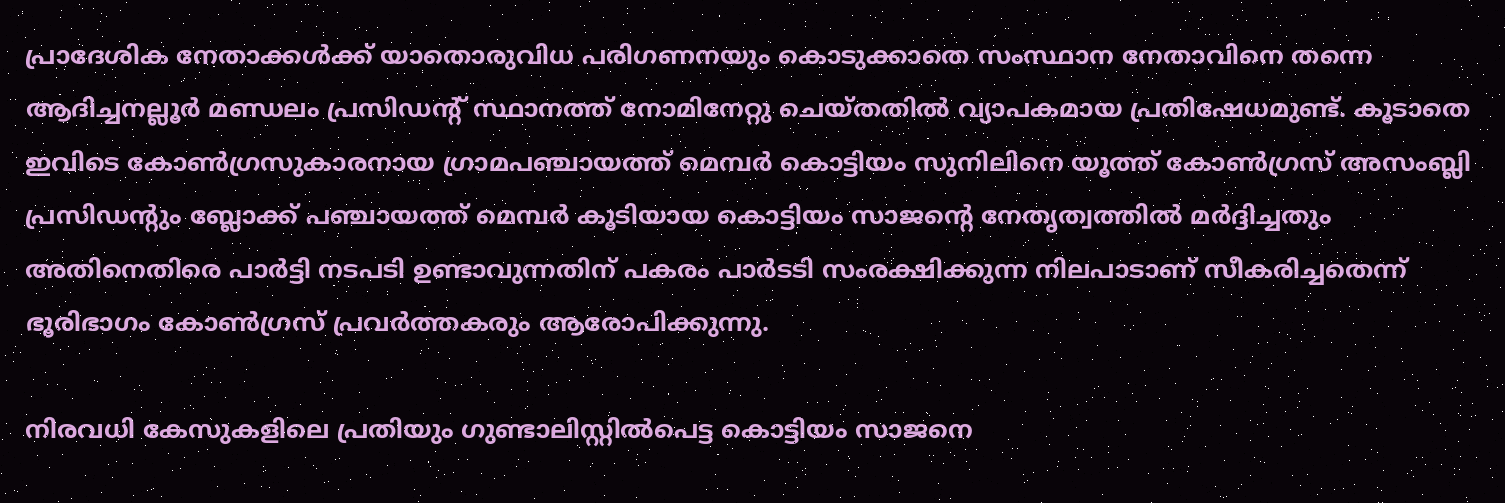പ്രാദേശിക നേതാക്കള്‍ക്ക് യാതൊരുവിധ പരിഗണനയും കൊടുക്കാതെ സംസ്ഥാന നേതാവിനെ തന്നെ ആദിച്ചനല്ലൂര്‍ മണ്ഡലം പ്രസിഡന്റ് സ്ഥാനത്ത് നോമിനേറ്റു ചെയ്തതില്‍ വ്യാപകമായ പ്രതിഷേധമുണ്ട്. കൂടാതെ ഇവിടെ കോണ്‍ഗ്രസുകാരനായ ഗ്രാമപഞ്ചായത്ത് മെമ്പര്‍ കൊട്ടിയം സുനിലിനെ യൂത്ത് കോണ്‍ഗ്രസ് അസംബ്ലി പ്രസിഡന്റും ബ്ലോക്ക് പഞ്ചായത്ത് മെമ്പര്‍ കൂടിയായ കൊട്ടിയം സാജന്റെ നേതൃത്വത്തില്‍ മര്‍ദ്ദിച്ചതും അതിനെതിരെ പാര്‍ട്ടി നടപടി ഉണ്ടാവുന്നതിന് പകരം പാര്‍ടടി സംരക്ഷിക്കുന്ന നിലപാടാണ് സീകരിച്ചതെന്ന് ഭൂരിഭാഗം കോണ്‍ഗ്രസ് പ്രവര്‍ത്തകരും ആരോപിക്കുന്നു.

നിരവധി കേസുകളിലെ പ്രതിയും ഗുണ്ടാലിസ്റ്റില്‍പെട്ട കൊട്ടിയം സാജനെ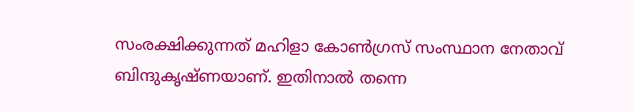സംരക്ഷിക്കുന്നത് മഹിളാ കോണ്‍ഗ്രസ് സംസ്ഥാന നേതാവ് ബിന്ദുകൃഷ്ണയാണ്. ഇതിനാല്‍ തന്നെ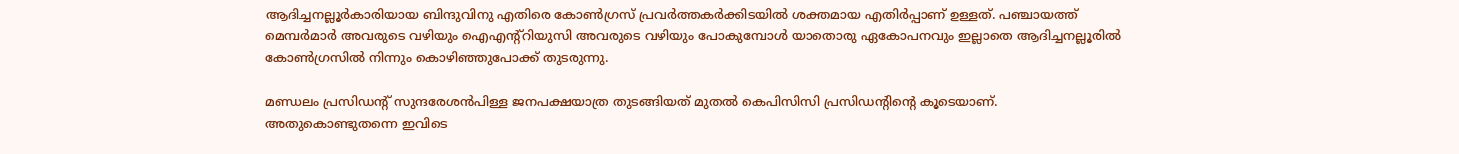ആദിച്ചനല്ലൂര്‍കാരിയായ ബിന്ദുവിനു എതിരെ കോണ്‍ഗ്രസ് പ്രവര്‍ത്തകര്‍ക്കിടയില്‍ ശക്തമായ എതിര്‍പ്പാണ് ഉള്ളത്. പഞ്ചായത്ത് മെമ്പര്‍മാര്‍ അവരുടെ വഴിയും ഐഎന്റ്റിയുസി അവരുടെ വഴിയും പോകുമ്പോള്‍ യാതൊരു ഏകോപനവും ഇല്ലാതെ ആദിച്ചനല്ലൂരില്‍ കോണ്‍ഗ്രസില്‍ നിന്നും കൊഴിഞ്ഞുപോക്ക് തുടരുന്നു.

മണ്ഡലം പ്രസിഡന്റ് സുന്ദരേശന്‍പിള്ള ജനപക്ഷയാത്ര തുടങ്ങിയത് മുതല്‍ കെപിസിസി പ്രസിഡന്റിന്റെ കൂടെയാണ്. അതുകൊണ്ടുതന്നെ ഇവിടെ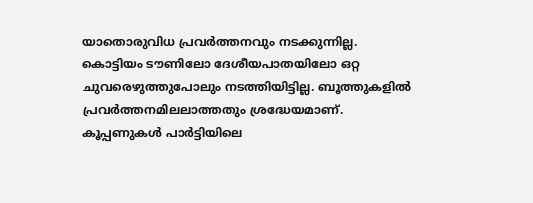യാതൊരുവിധ പ്രവര്‍ത്തനവും നടക്കുന്നില്ല. കൊട്ടിയം ടൗണിലോ ദേശീയപാതയിലോ ഒറ്റ ചുവരെഴുത്തുപോലും നടത്തിയിട്ടില്ല. ബൂത്തുകളില്‍ പ്രവര്‍ത്തനമിലലാത്തതും ശ്രദ്ധേയമാണ്. കൂപ്പണുകള്‍ പാര്‍ട്ടിയിലെ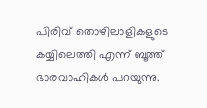പിരിവ് തൊഴിലാളികളുടെ കയ്യിലെത്തി എന്ന് ബൂത്ത് ഭാരവാഹികള്‍ പറയുന്നു.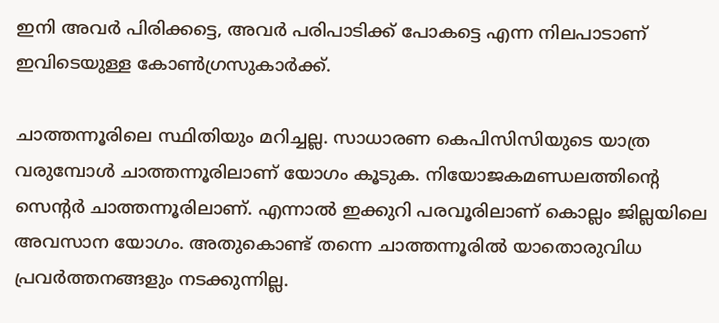ഇനി അവര്‍ പിരിക്കട്ടെ, അവര്‍ പരിപാടിക്ക് പോകട്ടെ എന്ന നിലപാടാണ് ഇവിടെയുള്ള കോണ്‍ഗ്രസുകാര്‍ക്ക്.

ചാത്തന്നൂരിലെ സ്ഥിതിയും മറിച്ചല്ല. സാധാരണ കെപിസിസിയുടെ യാത്ര വരുമ്പോള്‍ ചാത്തന്നൂരിലാണ് യോഗം കൂടുക. നിയോജകമണ്ഡലത്തിന്റെ സെന്റര്‍ ചാത്തന്നൂരിലാണ്. എന്നാല്‍ ഇക്കുറി പരവൂരിലാണ് കൊല്ലം ജില്ലയിലെ അവസാന യോഗം. അതുകൊണ്ട് തന്നെ ചാത്തന്നൂരില്‍ യാതൊരുവിധ പ്രവര്‍ത്തനങ്ങളും നടക്കുന്നില്ല.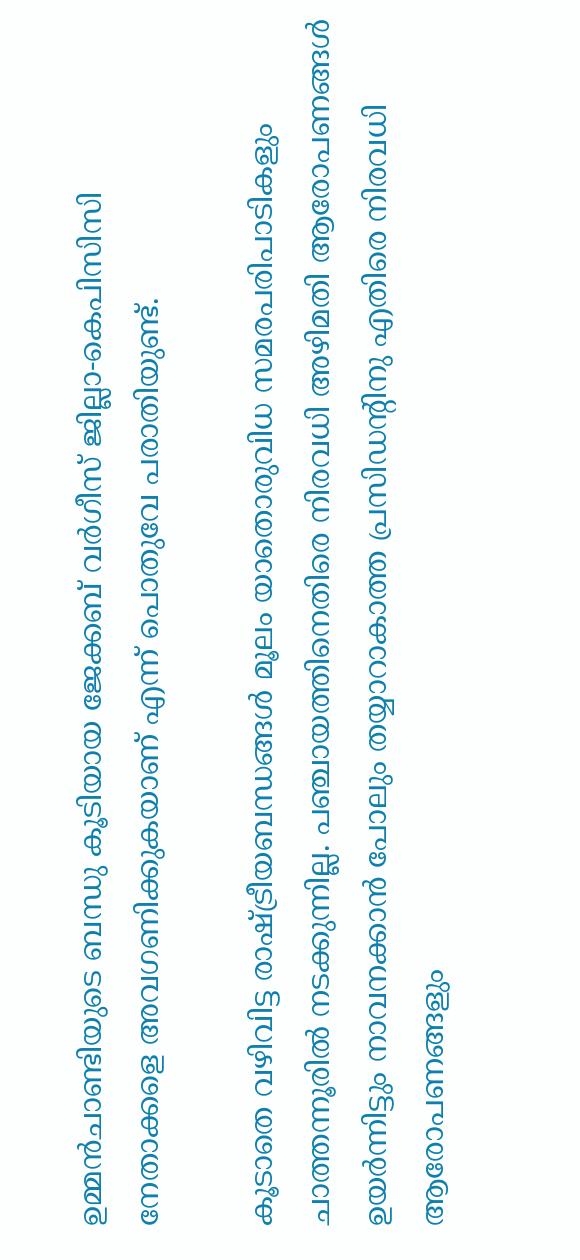ഉമ്മന്‍ചാണ്ടിയുടെ ബന്ധു കൂടിയായ ജേക്കബ് വര്‍ഗീസ് ജില്ലാ-കെപിസിസി നേതാക്കളെ അവഗണിക്കുകയാണ് എന്ന് പൊതുവേ പരാതിയുണ്ട്.

കൂടാതെ വഴിവിട്ട രാഷ്‌ട്രീയബന്ധങ്ങള്‍ മൂലം യാതൊരുവിധ സമരപരിപാടികളും ചാത്തന്നൂരില്‍ നടക്കുന്നില്ല. പഞ്ചായത്തിനെതിരെ നിരവധി അഴിമതി ആരോപണങ്ങള്‍ ഉയര്‍ന്നിട്ടും നാവനക്കാന്‍ പോലും തയ്യാറാകാത്ത പ്രസിഡന്റിനു എതിരെ നിരവധി ആരോപണങ്ങളും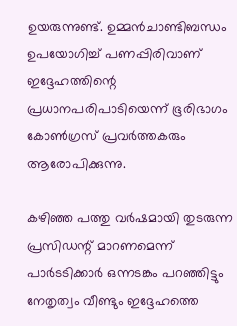ഉയരുന്നുണ്ട്. ഉമ്മന്‍ചാണ്ടിബന്ധം ഉപയോഗിച്ച് പണപ്പിരിവാണ് ഇദ്ദേഹത്തിന്റെ പ്രധാനപരിപാടിയെന്ന് ഭൂരിഭാഗം കോണ്‍ഗ്രസ് പ്രവര്‍ത്തകരും ആരോപിക്കുന്നു.

കഴിഞ്ഞ പത്തു വര്‍ഷമായി തുടരുന്ന പ്രസിഡന്റ് മാറണമെന്ന് പാര്‍ടടിക്കാര്‍ ഒന്നടങ്കം പറഞ്ഞിട്ടും നേതൃത്വം വീണ്ടും ഇദ്ദേഹത്തെ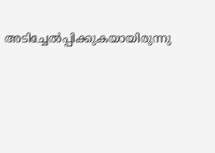അടിച്ചേല്‍പ്പിക്കുകയായിരുന്നു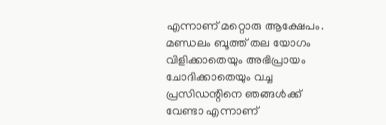എന്നാണ് മറ്റൊരു ആക്ഷേപം. മണ്ഡലം ബൂത്ത് തല യോഗം വിളിക്കാതെയും അഭിപ്രായം ചോദിക്കാതെയും വച്ച പ്രസിഡന്റിനെ ഞങ്ങള്‍ക്ക് വേണ്ടാ എന്നാണ്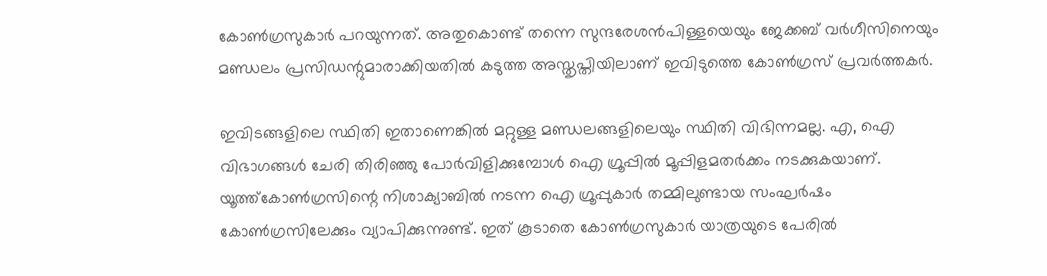കോണ്‍ഗ്രസുകാര്‍ പറയുന്നത്. അതുകൊണ്ട് തന്നെ സുന്ദരേശന്‍പിള്ളയെയും ജേക്കബ് വര്‍ഗീസിനെയും മണ്ഡലം പ്രസിഡന്റുമാരാക്കിയതില്‍ കടുത്ത അസ്തൃപ്തിയിലാണ് ഇവിടുത്തെ കോണ്‍ഗ്രസ് പ്രവര്‍ത്തകര്‍.

ഇവിടങ്ങളിലെ സ്ഥിതി ഇതാണെങ്കില്‍ മറ്റുള്ള മണ്ഡലങ്ങളിലെയും സ്ഥിതി വിഭിന്നമല്ല. എ, ഐ വിഭാഗങ്ങള്‍ ചേരി തിരിഞ്ഞു പോര്‍വിളിക്കുമ്പോള്‍ ഐ ഗ്രൂപ്പില്‍ മൂപ്പിളമതര്‍ക്കം നടക്കുകയാണ്. യൂത്ത്‌കോണ്‍ഗ്രസിന്റെ നിശാക്യാബില്‍ നടന്ന ഐ ഗ്രൂപ്പുകാര്‍ തമ്മിലുണ്ടായ സംഘര്‍ഷം കോണ്‍ഗ്രസിലേക്കും വ്യാപിക്കുന്നുണ്ട്. ഇത് കൂടാതെ കോണ്‍ഗ്രസുകാര്‍ യാത്രയുടെ പേരില്‍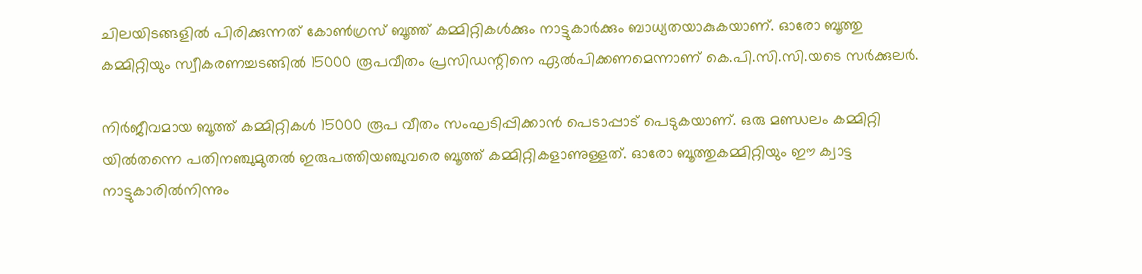ചിലയിടങ്ങളില്‍ പിരിക്കുന്നത് കോണ്‍ഗ്രസ് ബൂത്ത് കമ്മിറ്റികള്‍ക്കും നാട്ടുകാര്‍ക്കും ബാധ്യതയാകുകയാണ്. ഓരോ ബൂത്തു കമ്മിറ്റിയും സ്വീകരണച്ചടങ്ങില്‍ 15000 രൂപവീതം പ്രസിഡന്റിനെ ഏല്‍പിക്കണമെന്നാണ് കെ.പി.സി.സി.യടെ സര്‍ക്കുലര്‍.

നിര്‍ജീവമായ ബൂത്ത് കമ്മിറ്റികള്‍ 15000 രൂപ വീതം സംഘടിപ്പിക്കാന്‍ പെടാപ്പാട് പെടുകയാണ്. ഒരു മണ്ഡലം കമ്മിറ്റി യില്‍തന്നെ പതിനഞ്ചുമുതല്‍ ഇരുപത്തിയഞ്ചുവരെ ബൂത്ത് കമ്മിറ്റികളാണുള്ളത്. ഓരോ ബൂത്തുകമ്മിറ്റിയും ഈ ക്വാട്ട നാട്ടുകാരില്‍നിന്നും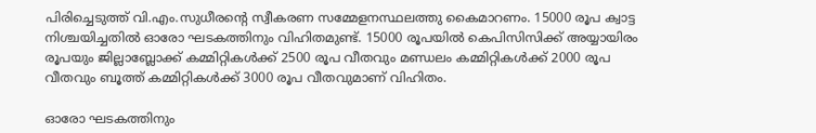പിരിച്ചെടുത്ത് വി.എം.സുധീരന്റെ സ്വീകരണ സമ്മേളനസ്ഥലത്തു കൈമാറണം. 15000 രൂപ ക്വാട്ട നിശ്ചയിച്ചതില്‍ ഓരോ ഘടകത്തിനും വിഹിതമുണ്ട്. 15000 രൂപയില്‍ കെപിസിസിക്ക് അയ്യായിരം രൂപയും ജില്ലാബ്ലോക്ക് കമ്മിറ്റികള്‍ക്ക് 2500 രൂപ വീതവും മണ്ഡലം കമ്മിറ്റികള്‍ക്ക് 2000 രൂപ വീതവും ബൂത്ത് കമ്മിറ്റികള്‍ക്ക് 3000 രൂപ വീതവുമാണ് വിഹിതം.

ഓരോ ഘടകത്തിനും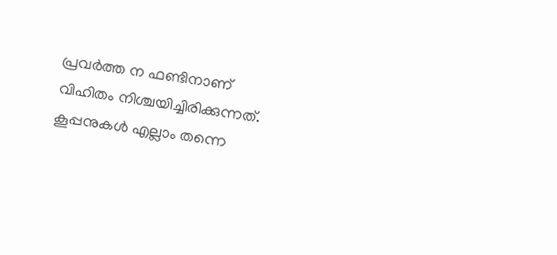പ്രവര്‍ത്ത ന ഫണ്ടിനാണ് വിഹിതം നിശ്ചയിച്ചിരിക്കുന്നത്. കൂപ്പനുകള്‍ എല്ലാം തന്നെ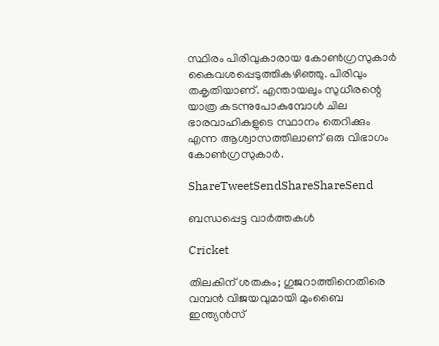സ്ഥിരം പിരിവുകാരായ കോണ്‍ഗ്രസുകാര്‍ കൈവശപ്പെടുത്തികഴിഞ്ഞു. പിരിവും തകൃതിയാണ്. എന്തായലും സുധീരന്റെ യാത്ര കടന്നുപോകുമ്പോള്‍ ചില ഭാരവാഹികളുടെ സ്ഥാനം തെറിക്കും എന്ന ആശ്വാസത്തിലാണ് ഒരു വിഭാഗം കോണ്‍ഗ്രസുകാര്‍.

ShareTweetSendShareShareSend

ബന്ധപ്പെട്ട വാര്‍ത്തകള്‍

Cricket

തിലകിന് ശതകം; ഗുജറാത്തിനെതിരെ വമ്പൻ വിജയവുമായി മുംബൈ ഇന്ത്യൻസ്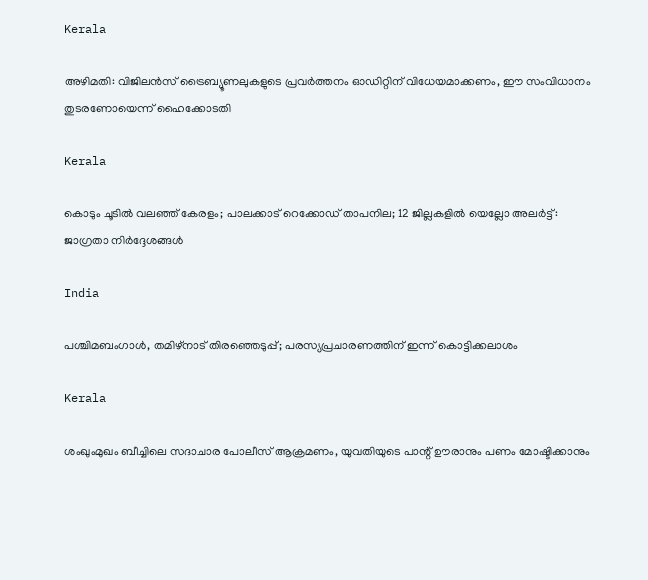Kerala

അഴിമതി: വിജിലൻസ് ട്രൈബ്യൂണലുകളുടെ പ്രവർത്തനം ഓഡിറ്റിന് വിധേയമാക്കണം, ഈ സംവിധാനം തുടരണോയെന്ന് ഹൈക്കോടതി

Kerala

കൊടും ചൂടിൽ വലഞ്ഞ് കേരളം; പാലക്കാട് റെക്കോഡ് താപനില; 12 ജില്ലകളിൽ യെല്ലോ അലർട്ട്: ജാഗ്രതാ നിർദ്ദേശങ്ങൾ

India

പശ്ചിമബംഗാള്‍, തമിഴ്‌നാട് തിരഞ്ഞെടുപ്പ്; പരസ്യപ്രചാരണത്തിന് ഇന്ന് കൊട്ടിക്കലാശം

Kerala

ശംഖുംമുഖം ബീച്ചിലെ സദാചാര പോലീസ് ആക്രമണം, യുവതിയുടെ പാന്റ് ഊരാനും പണം മോഷ്ടിക്കാനും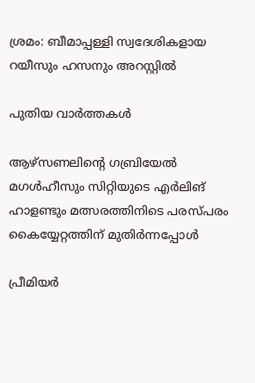ശ്രമം: ബീമാപ്പള്ളി സ്വദേശികളായ റയീസും ഹസനും അറസ്റ്റിൽ

പുതിയ വാര്‍ത്തകള്‍

ആഴ്‌സണലിന്റെ ഗബ്രിയേല്‍ മഗള്‍ഹീസും സിറ്റിയുടെ എര്‍ലിങ് ഹാളണ്ടും മത്സരത്തിനിടെ പരസ്പരം കൈയ്യേറ്റത്തിന് മുതിര്‍ന്നപ്പോള്‍

പ്രീമിയര്‍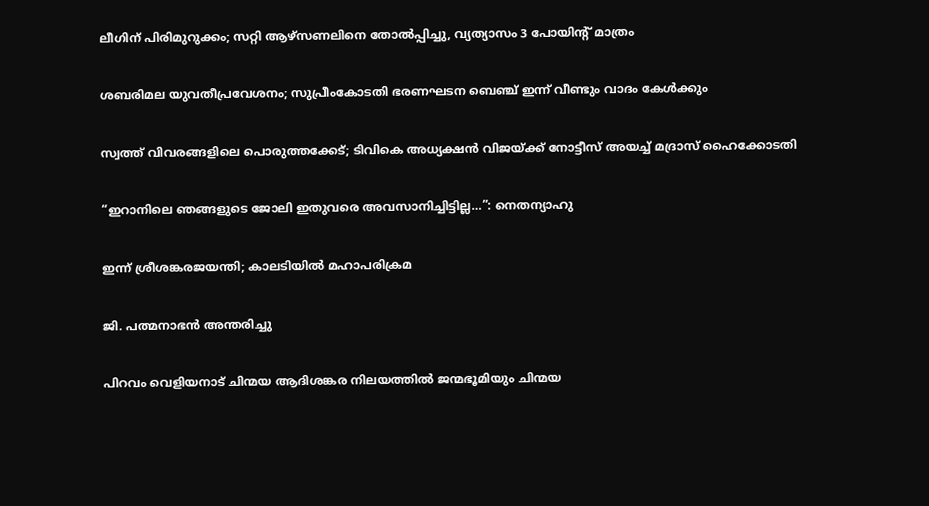ലീഗിന് പിരിമുറുക്കം; സറ്റി ആഴ്‌സണലിനെ തോല്‍പ്പിച്ചു, വ്യത്യാസം 3 പോയിന്റ് മാത്രം

ശബരിമല യുവതീപ്രവേശനം; സുപ്രീംകോടതി ഭരണഘടന ബെഞ്ച് ഇന്ന് വീണ്ടും വാദം കേള്‍ക്കും

സ്വത്ത് വിവരങ്ങളിലെ പൊരുത്തക്കേട്; ടിവികെ അധ്യക്ഷൻ വിജയ്‌ക്ക് നോട്ടീസ് അയച്ച് മദ്രാസ് ഹൈക്കോടതി

“ഇറാനിലെ ഞങ്ങളുടെ ജോലി ഇതുവരെ അവസാനിച്ചിട്ടില്ല…”: നെതന്യാഹു

ഇന്ന് ശ്രീശങ്കരജയന്തി; കാലടിയില്‍ മഹാപരിക്രമ

ജി. പത്മനാഭന്‍ അന്തരിച്ചു

പിറവം വെളിയനാട് ചിന്മയ ആദിശങ്കര നിലയത്തില്‍ ജന്മഭൂമിയും ചിന്മയ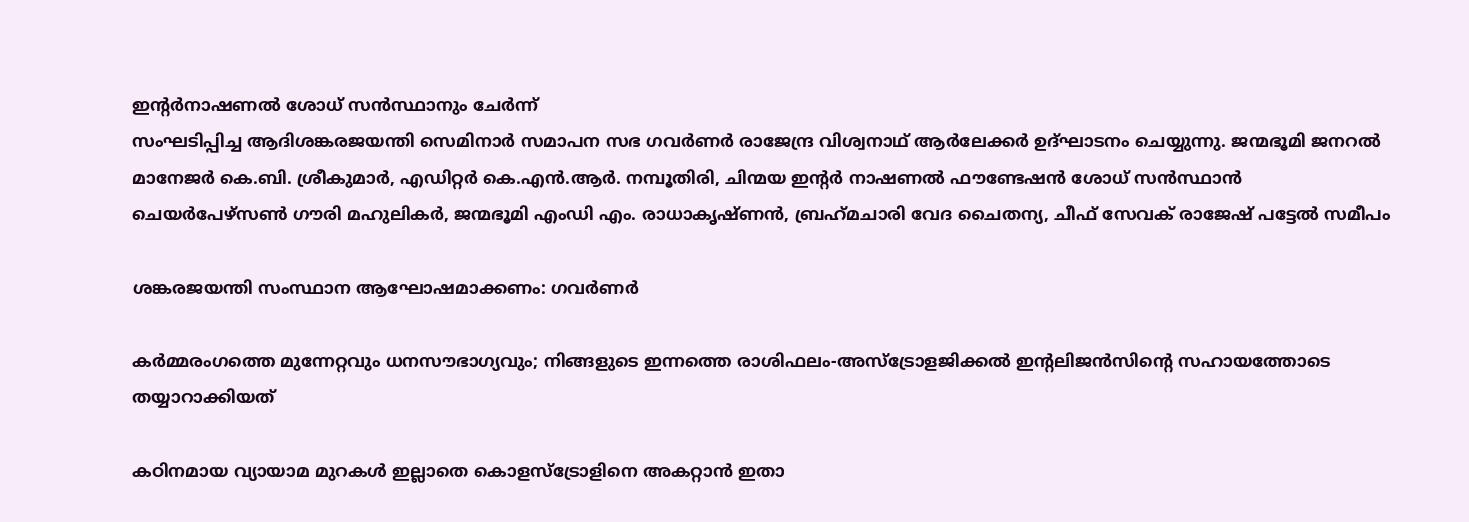ഇന്റര്‍നാഷണല്‍ ശോധ് സന്‍സ്ഥാനും ചേര്‍ന്ന്
സംഘടിപ്പിച്ച ആദിശങ്കരജയന്തി സെമിനാര്‍ സമാപന സഭ ഗവര്‍ണര്‍ രാജേന്ദ്ര വിശ്വനാഥ് ആര്‍ലേക്കര്‍ ഉദ്ഘാടനം ചെയ്യുന്നു. ജന്മഭൂമി ജനറല്‍ മാനേജര്‍ കെ.ബി. ശ്രീകുമാര്‍, എഡിറ്റര്‍ കെ.എന്‍.ആര്‍. നമ്പൂതിരി, ചിന്മയ ഇന്റര്‍ നാഷണല്‍ ഫൗണ്ടേഷന്‍ ശോധ് സന്‍സ്ഥാന്‍ ചെയര്‍പേഴ്‌സണ്‍ ഗൗരി മഹുലികര്‍, ജന്മഭൂമി എംഡി എം. രാധാകൃഷ്ണന്‍, ബ്രഹ്‌മചാരി വേദ ചൈതന്യ, ചീഫ് സേവക് രാജേഷ് പട്ടേല്‍ സമീപം

ശങ്കരജയന്തി സംസ്ഥാന ആഘോഷമാക്കണം: ഗവര്‍ണര്‍

കർമ്മരംഗത്തെ മുന്നേറ്റവും ധനസൗഭാഗ്യവും; നിങ്ങളുടെ ഇന്നത്തെ രാശിഫലം-അസ്ട്രോളജിക്കൽ ഇന്റലിജൻസിന്റെ സഹായത്തോടെ തയ്യാറാക്കിയത്

കഠിനമായ വ്യായാമ മുറകള്‍ ഇല്ലാതെ കൊളസ്ട്രോളിനെ അകറ്റാന്‍ ഇതാ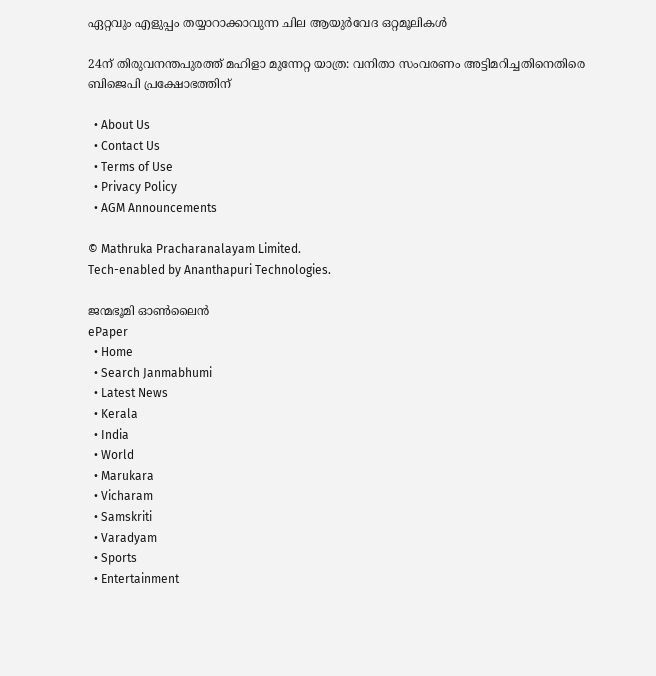ഏറ്റവും എളുപ്പം തയ്യാറാക്കാവുന്ന ചില ആയുര്‍വേദ ഒറ്റമൂലികള്‍

24ന് തിരുവനന്തപുരത്ത് മഹിളാ മുന്നേറ്റ യാത്ര: വനിതാ സംവരണം അട്ടിമറിച്ചതിനെതിരെ ബിജെപി പ്രക്ഷോഭത്തിന്

  • About Us
  • Contact Us
  • Terms of Use
  • Privacy Policy
  • AGM Announcements

© Mathruka Pracharanalayam Limited.
Tech-enabled by Ananthapuri Technologies.

ജന്മഭൂമി ഓണ്‍ലൈന്‍
ePaper
  • Home
  • Search Janmabhumi
  • Latest News
  • Kerala
  • India
  • World
  • Marukara
  • Vicharam
  • Samskriti
  • Varadyam
  • Sports
  • Entertainment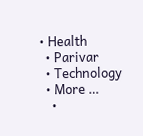• Health
  • Parivar
  • Technology
  • More …
    •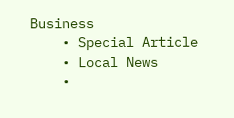Business
    • Special Article
    • Local News
    •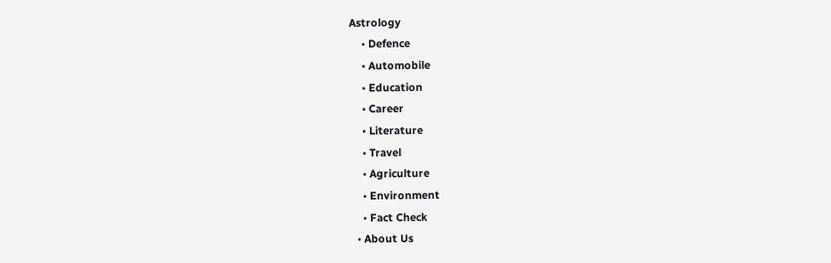Astrology
    • Defence
    • Automobile
    • Education
    • Career
    • Literature
    • Travel
    • Agriculture
    • Environment
    • Fact Check
  • About Us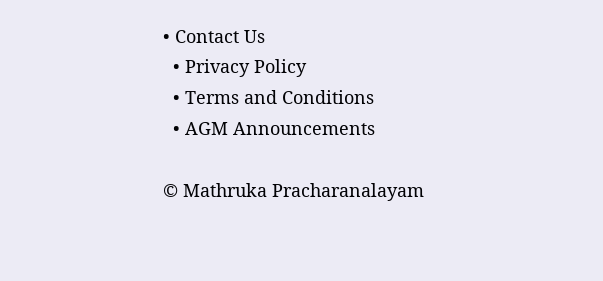• Contact Us
  • Privacy Policy
  • Terms and Conditions
  • AGM Announcements

© Mathruka Pracharanalayam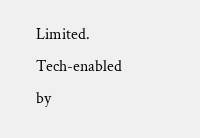Limited.
Tech-enabled by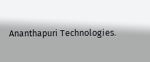Ananthapuri Technologies.